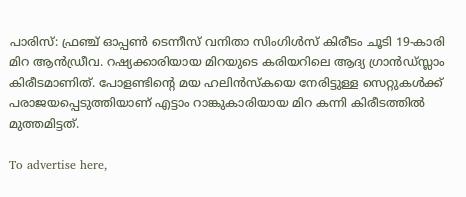പാരിസ്: ഫ്രഞ്ച് ഓപ്പൺ ടെന്നീസ് വനിതാ സിംഗിൾസ് കിരീടം ചൂടി 19-കാരി മിറ ആൻഡ്രീവ. റഷ്യക്കാരിയായ മിറയുടെ കരിയറിലെ ആദ്യ ഗ്രാൻഡ്സ്ലാം കിരീടമാണിത്. പോളണ്ടിന്റെ മയ ഹലിൻസ്‌കയെ നേരിട്ടുള്ള സെറ്റുകൾക്ക് പരാജയപ്പെടുത്തിയാണ് എട്ടാം റാങ്കുകാരിയായ മിറ കന്നി കിരീടത്തിൽ മുത്തമിട്ടത്.

To advertise here,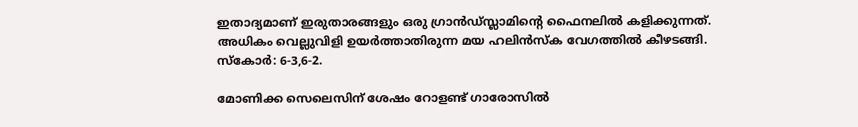ഇതാദ്യമാണ് ഇരുതാരങ്ങളും ഒരു ഗ്രാൻഡ്സ്ലാമിന്റെ ഫൈനലിൽ കളിക്കുന്നത്. അധികം വെല്ലുവിളി ഉയർത്താതിരുന്ന മയ ഹലിൻസ്‌ക വേഗത്തിൽ കീഴടങ്ങി. സ്‌കോർ: 6-3,6-2.

മോണിക്ക സെലെസിന് ശേഷം റോളണ്ട് ഗാരോസിൽ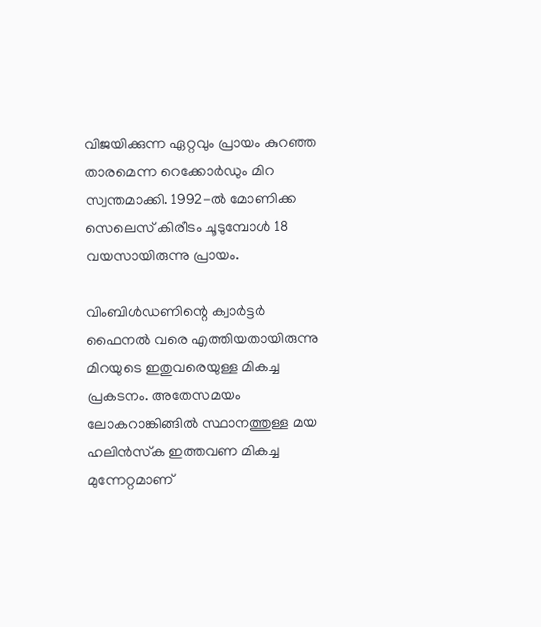വിജയിക്കുന്ന ഏറ്റവും പ്രായം കുറഞ്ഞ താരമെന്ന റെക്കോർഡും മിറ സ്വന്തമാക്കി. 1992-ൽ മോണിക്ക സെലെസ് കിരീടം ചൂടുമ്പോൾ 18 വയസായിരുന്നു പ്രായം.

വിംബിൾഡണിന്റെ ക്വാർട്ടർ ഫൈനൽ വരെ എത്തിയതായിരുന്നു മിറയുടെ ഇതുവരെയുള്ള മികച്ച പ്രകടനം. അതേസമയം ലോകറാങ്കിങ്ങിൽ സ്ഥാനത്തുള്ള മയ ഹലിൻസ്‌ക ഇത്തവണ മികച്ച മുന്നേറ്റമാണ്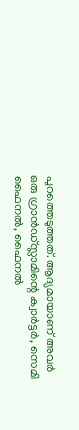പുറത്തെടുത്തത്. ആദ്യമായാണ് അവർ ഒരു ഗ്രാൻഡ്സ്ലാമിന്റെ ക്വാർട്ടർ, സെമി ഫൈനൽ, ഫൈനൽ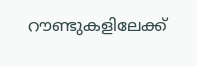റൗണ്ടുകളിലേക്ക്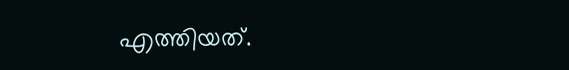എത്തിയത്.